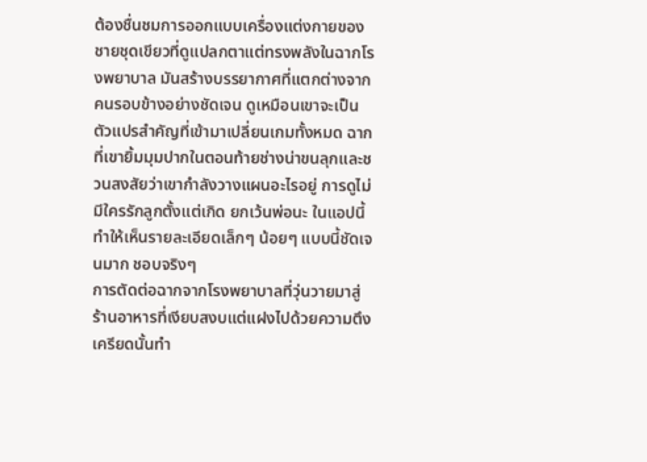ต้องชื่นชมการออกแบบเครื่องแต่งกายของชายชุดเขียวที่ดูแปลกตาแต่ทรงพลังในฉากโรงพยาบาล มันสร้างบรรยากาศที่แตกต่างจากคนรอบข้างอย่างชัดเจน ดูเหมือนเขาจะเป็นตัวแปรสำคัญที่เข้ามาเปลี่ยนเกมทั้งหมด ฉากที่เขายิ้มมุมปากในตอนท้ายช่างน่าขนลุกและชวนสงสัยว่าเขากำลังวางแผนอะไรอยู่ การดูไม่มีใครรักลูกตั้งแต่เกิด ยกเว้นพ่อนะ ในแอปนี้ทำให้เห็นรายละเอียดเล็กๆ น้อยๆ แบบนี้ชัดเจนมาก ชอบจริงๆ
การตัดต่อฉากจากโรงพยาบาลที่วุ่นวายมาสู่ร้านอาหารที่เงียบสงบแต่แฝงไปด้วยความตึงเครียดนั้นทำ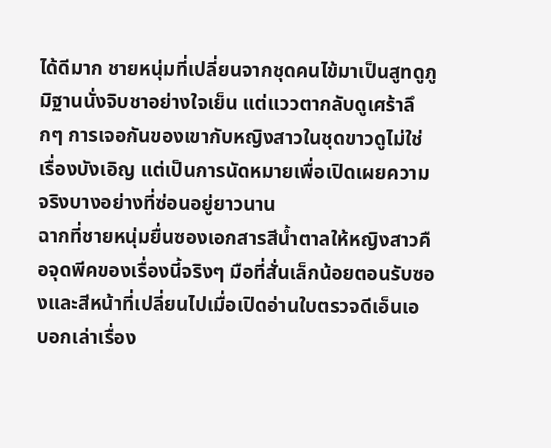ได้ดีมาก ชายหนุ่มที่เปลี่ยนจากชุดคนไข้มาเป็นสูทดูภูมิฐานนั่งจิบชาอย่างใจเย็น แต่แววตากลับดูเศร้าลึกๆ การเจอกันของเขากับหญิงสาวในชุดขาวดูไม่ใช่เรื่องบังเอิญ แต่เป็นการนัดหมายเพื่อเปิดเผยความจริงบางอย่างที่ซ่อนอยู่ยาวนาน
ฉากที่ชายหนุ่มยื่นซองเอกสารสีน้ำตาลให้หญิงสาวคือจุดพีคของเรื่องนี้จริงๆ มือที่สั่นเล็กน้อยตอนรับซองและสีหน้าที่เปลี่ยนไปเมื่อเปิดอ่านใบตรวจดีเอ็นเอ บอกเล่าเรื่อง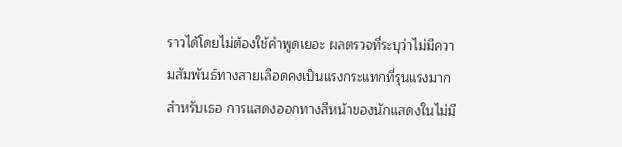ราวได้โดยไม่ต้องใช้คำพูดเยอะ ผลตรวจที่ระบุว่าไม่มีความสัมพันธ์ทางสายเลือดคงเป็นแรงกระแทกที่รุนแรงมากสำหรับเธอ การแสดงออกทางสีหน้าของนักแสดงในไม่มี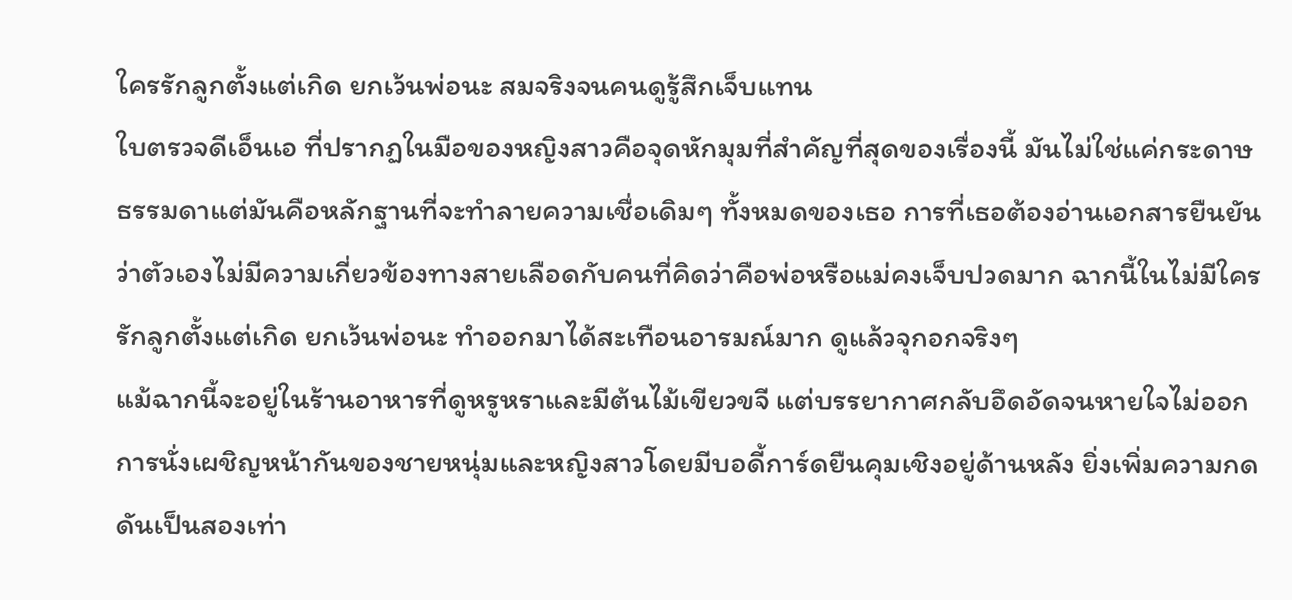ใครรักลูกตั้งแต่เกิด ยกเว้นพ่อนะ สมจริงจนคนดูรู้สึกเจ็บแทน
ใบตรวจดีเอ็นเอ ที่ปรากฏในมือของหญิงสาวคือจุดหักมุมที่สำคัญที่สุดของเรื่องนี้ มันไม่ใช่แค่กระดาษธรรมดาแต่มันคือหลักฐานที่จะทำลายความเชื่อเดิมๆ ทั้งหมดของเธอ การที่เธอต้องอ่านเอกสารยืนยันว่าตัวเองไม่มีความเกี่ยวข้องทางสายเลือดกับคนที่คิดว่าคือพ่อหรือแม่คงเจ็บปวดมาก ฉากนี้ในไม่มีใครรักลูกตั้งแต่เกิด ยกเว้นพ่อนะ ทำออกมาได้สะเทือนอารมณ์มาก ดูแล้วจุกอกจริงๆ
แม้ฉากนี้จะอยู่ในร้านอาหารที่ดูหรูหราและมีต้นไม้เขียวขจี แต่บรรยากาศกลับอึดอัดจนหายใจไม่ออก การนั่งเผชิญหน้ากันของชายหนุ่มและหญิงสาวโดยมีบอดี้การ์ดยืนคุมเชิงอยู่ด้านหลัง ยิ่งเพิ่มความกดดันเป็นสองเท่า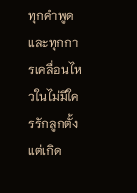ทุกคำพูดและทุกการเคลื่อนไหวในไม่มีใครรักลูกตั้งแต่เกิด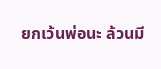ยกเว้นพ่อนะ ล้วนมี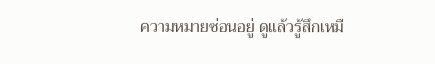ความหมายซ่อนอยู่ ดูแล้วรู้สึกเหมื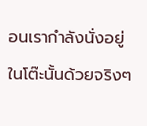อนเรากำลังนั่งอยู่ในโต๊ะนั้นด้วยจริงๆ